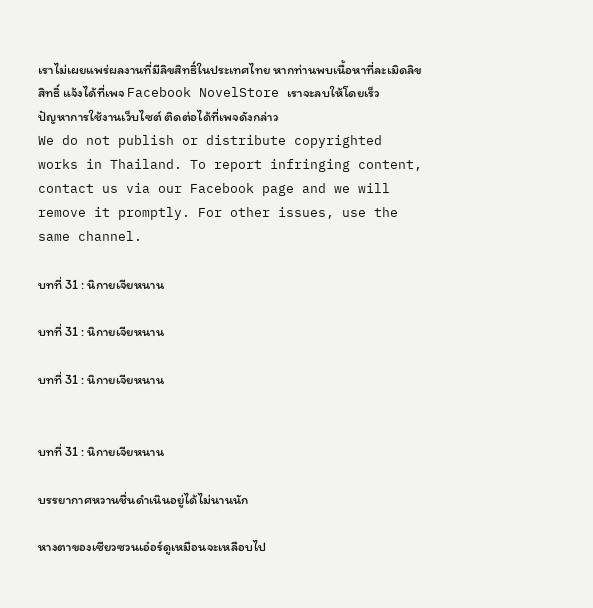เราไม่เผยแพร่ผลงานที่มีลิขสิทธิ์ในประเทศไทย หากท่านพบเนื้อหาที่ละเมิดลิขสิทธิ์ แจ้งได้ที่เพจ Facebook NovelStore เราจะลบให้โดยเร็ว
ปัญหาการใช้งานเว็บไซต์ ติดต่อได้ที่เพจดังกล่าว
We do not publish or distribute copyrighted works in Thailand. To report infringing content, contact us via our Facebook page and we will remove it promptly. For other issues, use the same channel.

บทที่ 31 : นิกายเจียหนาน

บทที่ 31 : นิกายเจียหนาน

บทที่ 31 : นิกายเจียหนาน


บทที่ 31 : นิกายเจียหนาน

บรรยากาศหวานชื่นดำเนินอยู่ได้ไม่นานนัก

หางตาของเซียวซวนเอ๋อร์ดูเหมือนจะเหลือบไป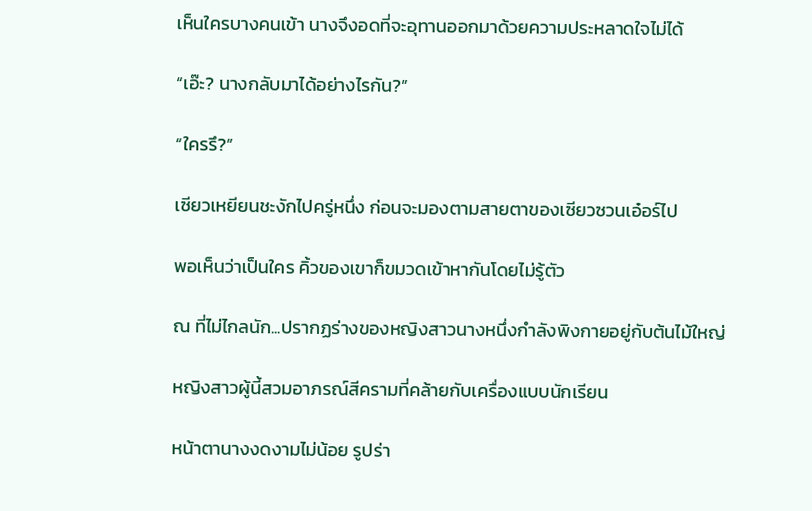เห็นใครบางคนเข้า นางจึงอดที่จะอุทานออกมาด้วยความประหลาดใจไม่ได้

“เอ๊ะ? นางกลับมาได้อย่างไรกัน?”

“ใครรึ?”

เซียวเหยียนชะงักไปครู่หนึ่ง ก่อนจะมองตามสายตาของเซียวซวนเอ๋อร์ไป

พอเห็นว่าเป็นใคร คิ้วของเขาก็ขมวดเข้าหากันโดยไม่รู้ตัว

ณ ที่ไม่ไกลนัก...ปรากฏร่างของหญิงสาวนางหนึ่งกำลังพิงกายอยู่กับต้นไม้ใหญ่

หญิงสาวผู้นี้สวมอาภรณ์สีครามที่คล้ายกับเครื่องแบบนักเรียน

หน้าตานางงดงามไม่น้อย รูปร่า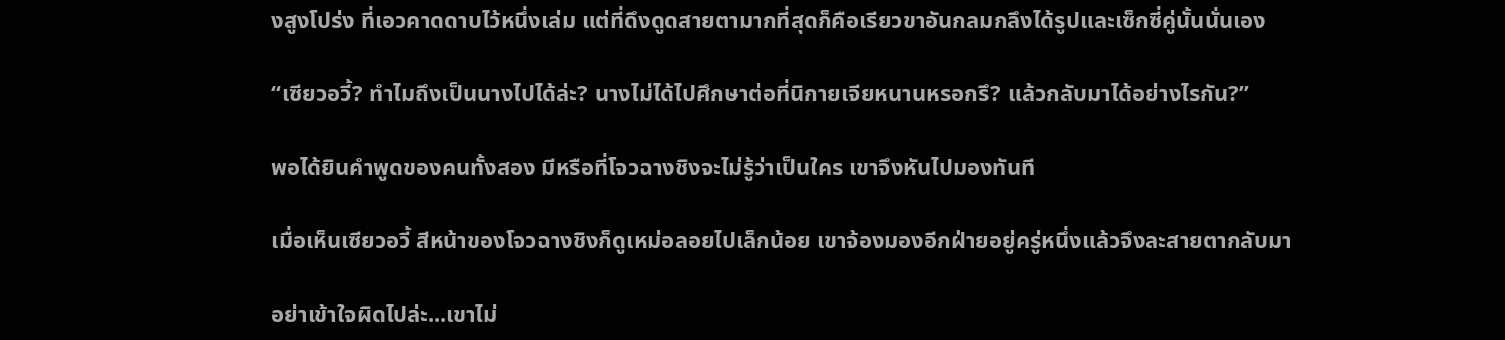งสูงโปร่ง ที่เอวคาดดาบไว้หนึ่งเล่ม แต่ที่ดึงดูดสายตามากที่สุดก็คือเรียวขาอันกลมกลึงได้รูปและเซ็กซี่คู่นั้นนั่นเอง

“เซียวอวี้? ทำไมถึงเป็นนางไปได้ล่ะ? นางไม่ได้ไปศึกษาต่อที่นิกายเจียหนานหรอกรึ? แล้วกลับมาได้อย่างไรกัน?”

พอได้ยินคำพูดของคนทั้งสอง มีหรือที่โจวฉางชิงจะไม่รู้ว่าเป็นใคร เขาจึงหันไปมองทันที

เมื่อเห็นเซียวอวี้ สีหน้าของโจวฉางชิงก็ดูเหม่อลอยไปเล็กน้อย เขาจ้องมองอีกฝ่ายอยู่ครู่หนึ่งแล้วจึงละสายตากลับมา

อย่าเข้าใจผิดไปล่ะ...เขาไม่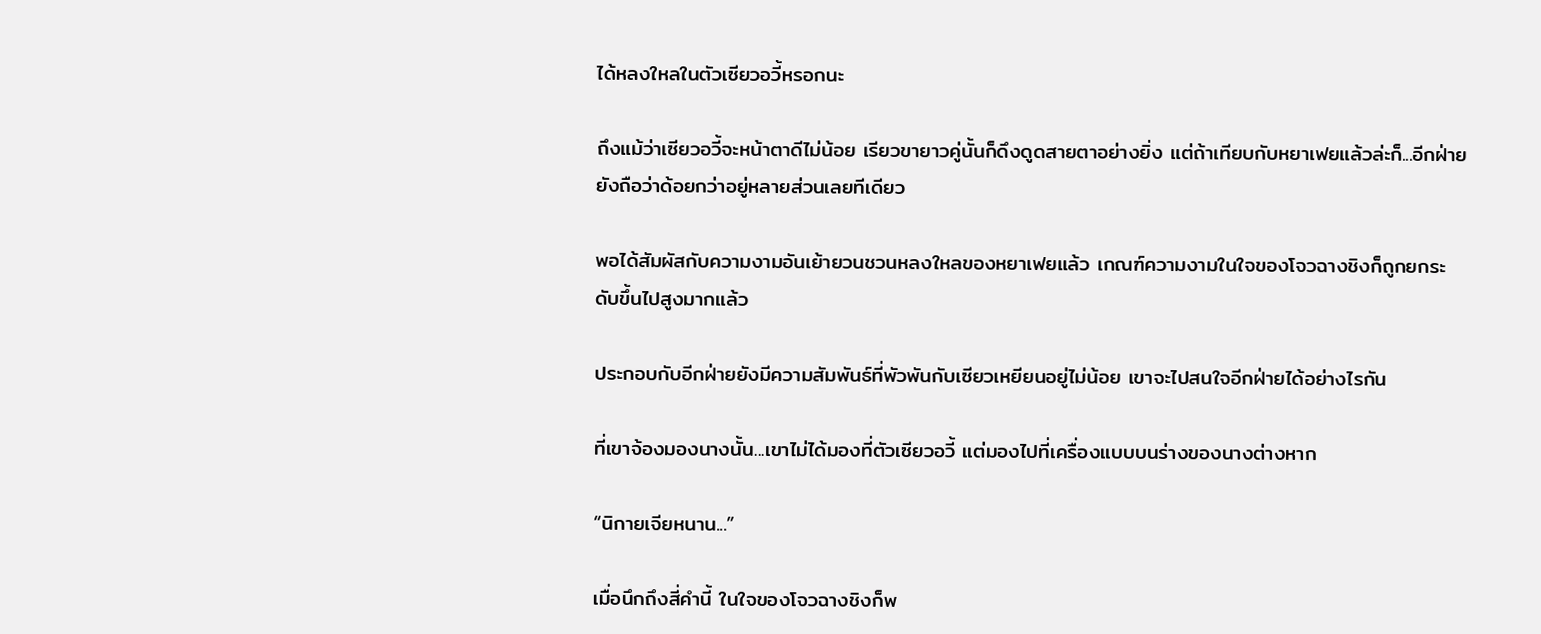ได้หลงใหลในตัวเซียวอวี้หรอกนะ

ถึงแม้ว่าเซียวอวี้จะหน้าตาดีไม่น้อย เรียวขายาวคู่นั้นก็ดึงดูดสายตาอย่างยิ่ง แต่ถ้าเทียบกับหยาเฟยแล้วล่ะก็...อีกฝ่ายยังถือว่าด้อยกว่าอยู่หลายส่วนเลยทีเดียว

พอได้สัมผัสกับความงามอันเย้ายวนชวนหลงใหลของหยาเฟยแล้ว เกณฑ์ความงามในใจของโจวฉางชิงก็ถูกยกระดับขึ้นไปสูงมากแล้ว

ประกอบกับอีกฝ่ายยังมีความสัมพันธ์ที่พัวพันกับเซียวเหยียนอยู่ไม่น้อย เขาจะไปสนใจอีกฝ่ายได้อย่างไรกัน

ที่เขาจ้องมองนางนั้น...เขาไม่ได้มองที่ตัวเซียวอวี้ แต่มองไปที่เครื่องแบบบนร่างของนางต่างหาก

“นิกายเจียหนาน...”

เมื่อนึกถึงสี่คำนี้ ในใจของโจวฉางชิงก็พ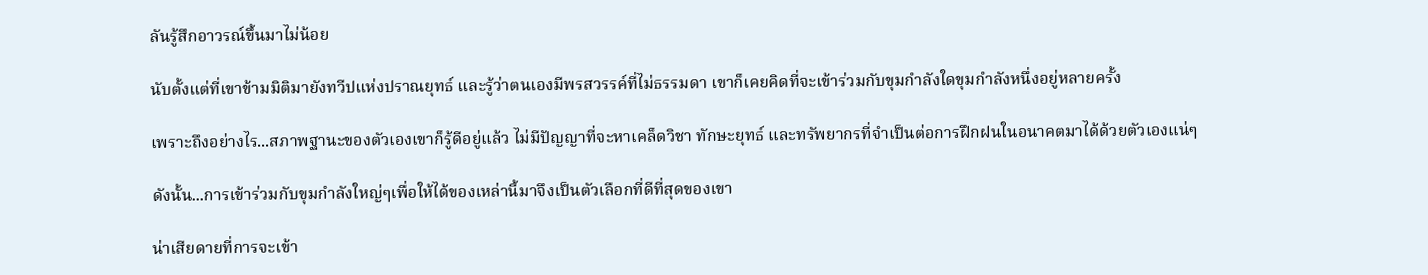ลันรู้สึกอาวรณ์ขึ้นมาไม่น้อย

นับตั้งแต่ที่เขาข้ามมิติมายังทวีปแห่งปราณยุทธ์ และรู้ว่าตนเองมีพรสวรรค์ที่ไม่ธรรมดา เขาก็เคยคิดที่จะเข้าร่วมกับขุมกำลังใดขุมกำลังหนึ่งอยู่หลายครั้ง

เพราะถึงอย่างไร...สภาพฐานะของตัวเองเขาก็รู้ดีอยู่แล้ว ไม่มีปัญญาที่จะหาเคล็ดวิชา ทักษะยุทธ์ และทรัพยากรที่จำเป็นต่อการฝึกฝนในอนาคตมาได้ด้วยตัวเองแน่ๆ

ดังนั้น...การเข้าร่วมกับขุมกำลังใหญ่ๆเพื่อให้ได้ของเหล่านี้มาจึงเป็นตัวเลือกที่ดีที่สุดของเขา

น่าเสียดายที่การจะเข้า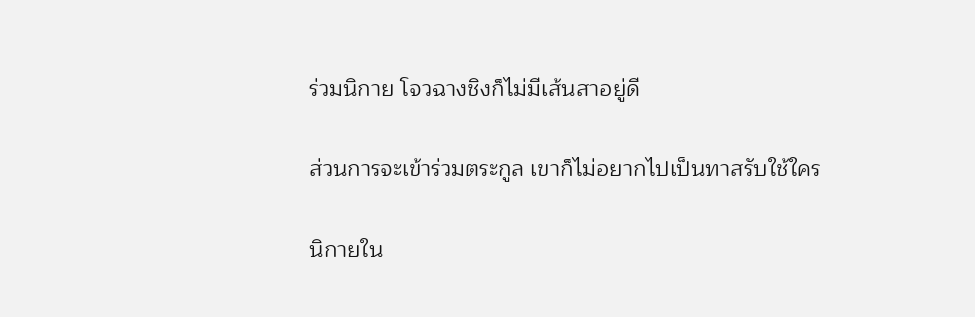ร่วมนิกาย โจวฉางชิงก็ไม่มีเส้นสาอยู่ดี

ส่วนการจะเข้าร่วมตระกูล เขาก็ไม่อยากไปเป็นทาสรับใช้ใคร

นิกายใน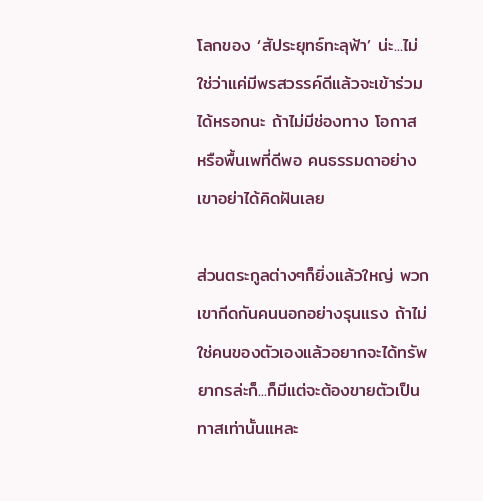โลกของ ‘สัประยุทธ์ทะลุฟ้า’ น่ะ...ไม่ใช่ว่าแค่มีพรสวรรค์ดีแล้วจะเข้าร่วมได้หรอกนะ ถ้าไม่มีช่องทาง โอกาส หรือพื้นเพที่ดีพอ คนธรรมดาอย่างเขาอย่าได้คิดฝันเลย

ส่วนตระกูลต่างๆก็ยิ่งแล้วใหญ่ พวกเขากีดกันคนนอกอย่างรุนแรง ถ้าไม่ใช่คนของตัวเองแล้วอยากจะได้ทรัพยากรล่ะก็...ก็มีแต่จะต้องขายตัวเป็นทาสเท่านั้นแหละ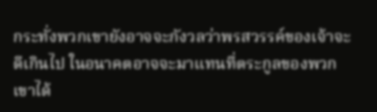กระทั่งพวกเขายังอาจจะกังวลว่าพรสวรรค์ของเจ้าจะดีเกินไป ในอนาคตอาจจะมาแทนที่ตระกูลของพวกเขาได้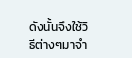ดังนั้นจึงใช้วิธีต่างๆมาจำ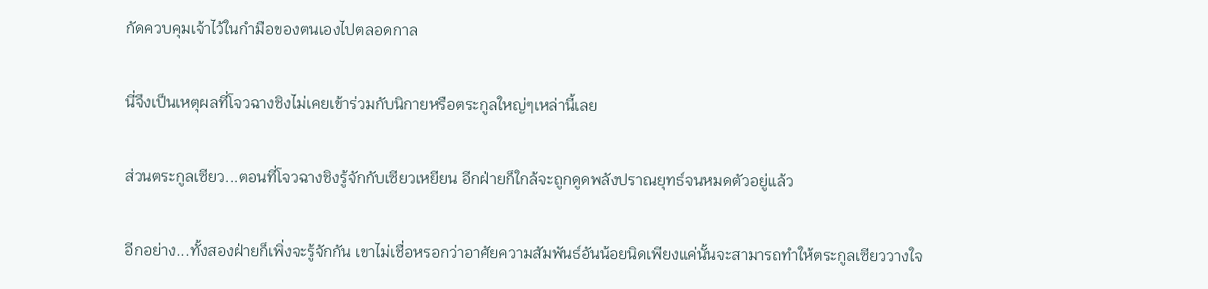กัดควบคุมเจ้าไว้ในกำมือของตนเองไปตลอดกาล

นี่จึงเป็นเหตุผลที่โจวฉางชิงไม่เคยเข้าร่วมกับนิกายหรือตระกูลใหญ่ๆเหล่านี้เลย

ส่วนตระกูลเซียว...ตอนที่โจวฉางชิงรู้จักกับเซียวเหยียน อีกฝ่ายก็ใกล้จะถูกดูดพลังปราณยุทธ์จนหมดตัวอยู่แล้ว

อีกอย่าง...ทั้งสองฝ่ายก็เพิ่งจะรู้จักกัน เขาไม่เชื่อหรอกว่าอาศัยความสัมพันธ์อันน้อยนิดเพียงแค่นั้นจะสามารถทำให้ตระกูลเซียววางใจ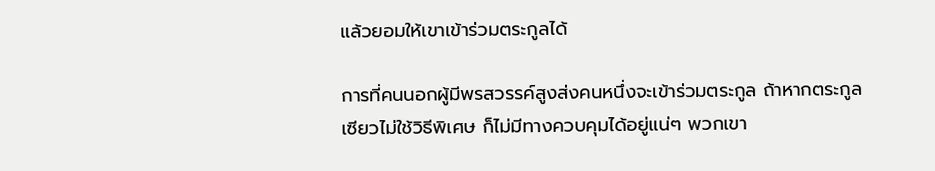แล้วยอมให้เขาเข้าร่วมตระกูลได้

การที่คนนอกผู้มีพรสวรรค์สูงส่งคนหนึ่งจะเข้าร่วมตระกูล ถ้าหากตระกูลเซียวไม่ใช้วิธีพิเศษ ก็ไม่มีทางควบคุมได้อยู่แน่ๆ พวกเขา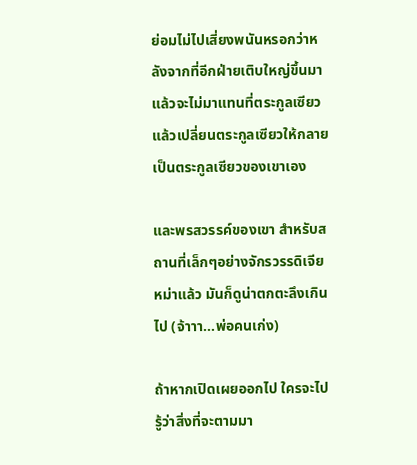ย่อมไม่ไปเสี่ยงพนันหรอกว่าหลังจากที่อีกฝ่ายเติบใหญ่ขึ้นมาแล้วจะไม่มาแทนที่ตระกูลเซียว แล้วเปลี่ยนตระกูลเซียวให้กลายเป็นตระกูลเซียวของเขาเอง

และพรสวรรค์ของเขา สำหรับสถานที่เล็กๆอย่างจักรวรรดิเจียหม่าแล้ว มันก็ดูน่าตกตะลึงเกินไป (จ้าาา…พ่อคนเก่ง)

ถ้าหากเปิดเผยออกไป ใครจะไปรู้ว่าสิ่งที่จะตามมา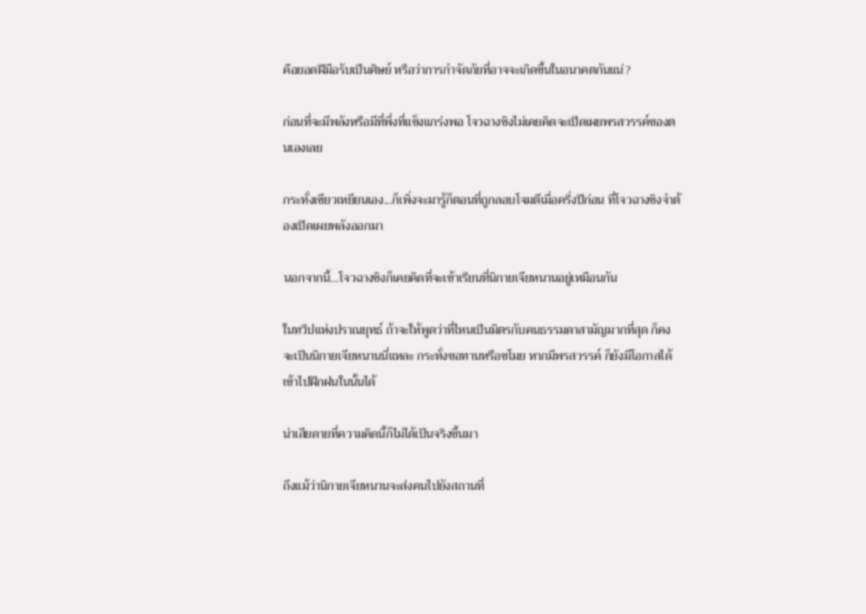คือยอดฝีมือรับเป็นศิษย์ หรือว่าการกำจัดภัยที่อาจจะเกิดขึ้นในอนาคตกันแน่?

ก่อนที่จะมีพลังหรือมีที่พึ่งที่แข็งแกร่งพอ โจวฉางชิงไม่เคยคิดจะเปิดเผยพรสวรรค์ของตนเองเลย

กระทั่งเซียวเหยียนเอง...ก็เพิ่งจะมารู้ก็ตอนที่ถูกลอบโจมตีเมื่อครึ่งปีก่อน ที่โจวฉางชิงจำต้องเปิดเผยพลังออกมา

นอกจากนี้...โจวฉางชิงก็เคยคิดที่จะเข้าเรียนที่นิกายเจียหนานอยู่เหมือนกัน

ในทวีปแห่งปราณยุทธ์ ถ้าจะให้พูดว่าที่ไหนเป็นมิตรกับคนธรรมดาสามัญมากที่สุด ก็คงจะเป็นนิกายเจียหนานนี่แหละ กระทั่งขอทานหรือขโมย หากมีพรสวรรค์ ก็ยังมีโอกาสได้เข้าไปฝึกฝนในนั้นได้

น่าเสียดายที่ความคิดนี้ก็ไม่ได้เป็นจริงขึ้นมา

ถึงแม้ว่านิกายเจียหนานจะส่งคนไปยังสถานที่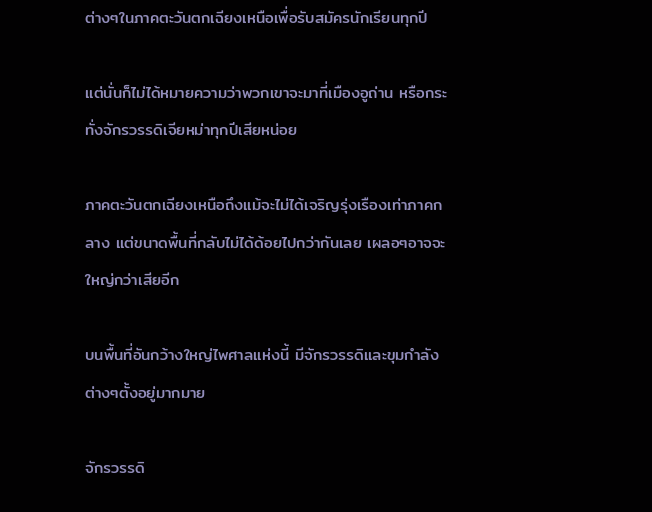ต่างๆในภาคตะวันตกเฉียงเหนือเพื่อรับสมัครนักเรียนทุกปี

แต่นั่นก็ไม่ได้หมายความว่าพวกเขาจะมาที่เมืองอูถ่าน หรือกระทั่งจักรวรรดิเจียหม่าทุกปีเสียหน่อย

ภาคตะวันตกเฉียงเหนือถึงแม้จะไม่ได้เจริญรุ่งเรืองเท่าภาคกลาง แต่ขนาดพื้นที่กลับไม่ได้ด้อยไปกว่ากันเลย เผลอๆอาจจะใหญ่กว่าเสียอีก

บนพื้นที่อันกว้างใหญ่ไพศาลแห่งนี้ มีจักรวรรดิและขุมกำลังต่างๆตั้งอยู่มากมาย

จักรวรรดิ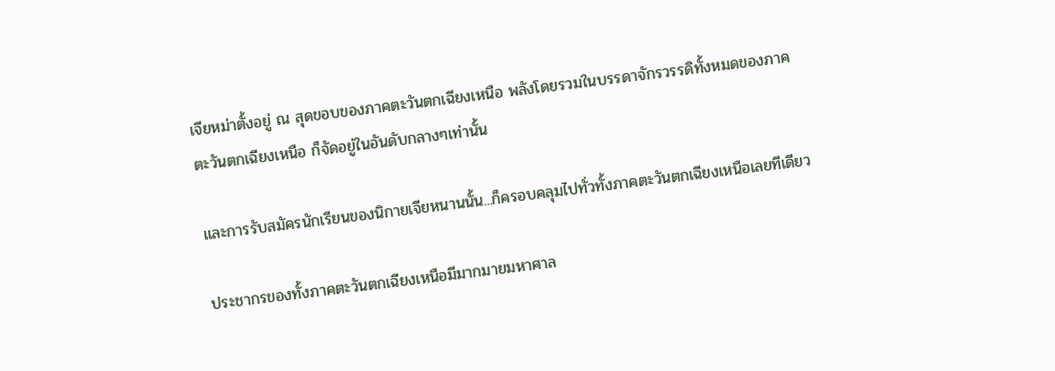เจียหม่าตั้งอยู่ ณ สุดขอบของภาคตะวันตกเฉียงเหนือ พลังโดยรวมในบรรดาจักรวรรดิทั้งหมดของภาคตะวันตกเฉียงเหนือ ก็จัดอยู่ในอันดับกลางๆเท่านั้น

และการรับสมัครนักเรียนของนิกายเจียหนานนั้น...ก็ครอบคลุมไปทั่วทั้งภาคตะวันตกเฉียงเหนือเลยทีเดียว

ประชากรของทั้งภาคตะวันตกเฉียงเหนือมีมากมายมหาศาล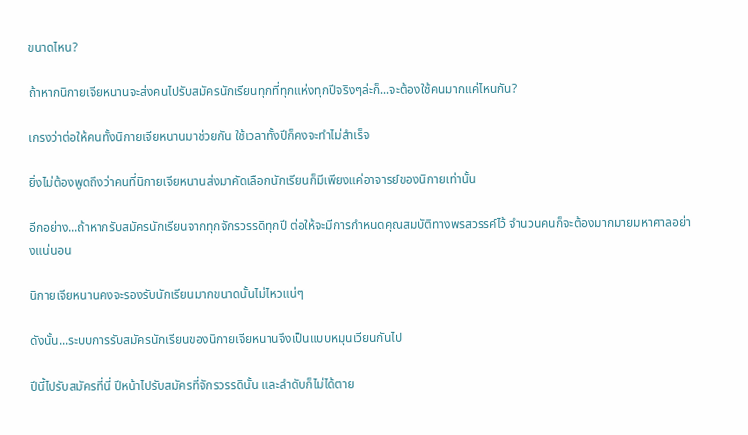ขนาดไหน?

ถ้าหากนิกายเจียหนานจะส่งคนไปรับสมัครนักเรียนทุกที่ทุกแห่งทุกปีจริงๆล่ะก็...จะต้องใช้คนมากแค่ไหนกัน?

เกรงว่าต่อให้คนทั้งนิกายเจียหนานมาช่วยกัน ใช้เวลาทั้งปีก็คงจะทำไม่สำเร็จ

ยิ่งไม่ต้องพูดถึงว่าคนที่นิกายเจียหนานส่งมาคัดเลือกนักเรียนก็มีเพียงแค่อาจารย์ของนิกายเท่านั้น

อีกอย่าง...ถ้าหากรับสมัครนักเรียนจากทุกจักรวรรดิทุกปี ต่อให้จะมีการกำหนดคุณสมบัติทางพรสวรรค์ไว้ จำนวนคนก็จะต้องมากมายมหาศาลอย่างแน่นอน

นิกายเจียหนานคงจะรองรับนักเรียนมากขนาดนั้นไม่ไหวแน่ๆ

ดังนั้น...ระบบการรับสมัครนักเรียนของนิกายเจียหนานจึงเป็นแบบหมุนเวียนกันไป

ปีนี้ไปรับสมัครที่นี่ ปีหน้าไปรับสมัครที่จักรวรรดินั้น และลำดับก็ไม่ได้ตาย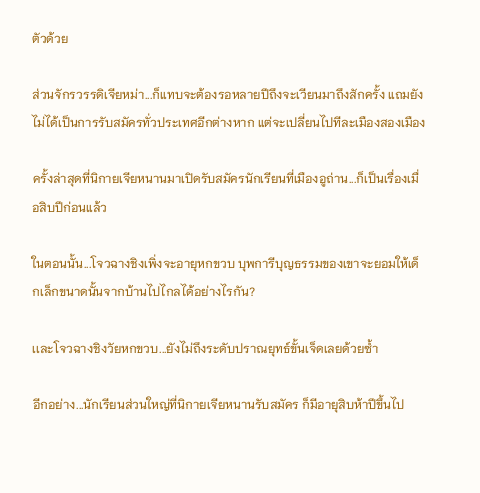ตัวด้วย

ส่วนจักรวรรดิเจียหม่า...ก็แทบจะต้องรอหลายปีถึงจะเวียนมาถึงสักครั้ง แถมยังไม่ได้เป็นการรับสมัครทั่วประเทศอีกต่างหาก แต่จะเปลี่ยนไปทีละเมืองสองเมือง

ครั้งล่าสุดที่นิกายเจียหนานมาเปิดรับสมัครนักเรียนที่เมืองอูถ่าน...ก็เป็นเรื่องเมื่อสิบปีก่อนแล้ว

ในตอนนั้น...โจวฉางชิงเพิ่งจะอายุหกขวบ บุพการีบุญธรรมของเขาจะยอมให้เด็กเล็กขนาดนั้นจากบ้านไปไกลได้อย่างไรกัน?

เเละโจวฉางชิงวัยหกขวบ...ยังไม่ถึงระดับปราณยุทธ์ขั้นเจ็ดเลยด้วยซ้ำ

อีกอย่าง...นักเรียนส่วนใหญ่ที่นิกายเจียหนานรับสมัคร ก็มีอายุสิบห้าปีขึ้นไป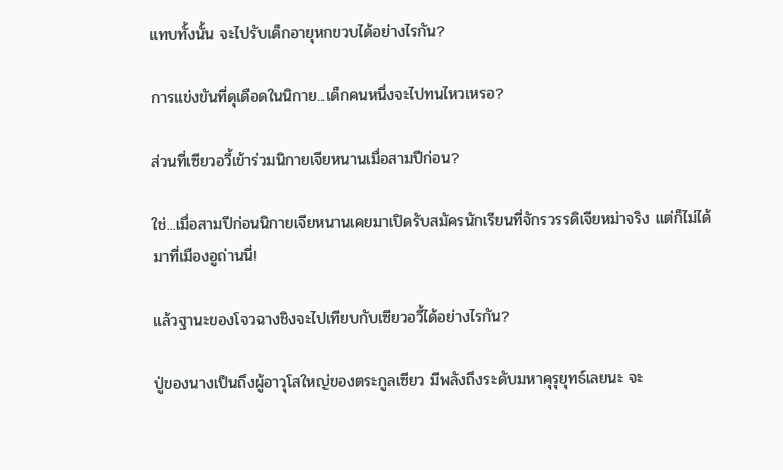แทบทั้งนั้น จะไปรับเด็กอายุหกขวบได้อย่างไรกัน?

การแข่งขันที่ดุเดือดในนิกาย...เด็กคนหนึ่งจะไปทนไหวเหรอ?

ส่วนที่เซียวอวี้เข้าร่วมนิกายเจียหนานเมื่อสามปีก่อน?

ใช่...เมื่อสามปีก่อนนิกายเจียหนานเคยมาเปิดรับสมัครนักเรียนที่จักรวรรดิเจียหม่าจริง แต่ก็ไม่ได้มาที่เมืองอูถ่านนี่!

แล้วฐานะของโจวฉางชิงจะไปเทียบกับเซียวอวี้ได้อย่างไรกัน?

ปู่ของนางเป็นถึงผู้อาวุโสใหญ่ของตระกูลเซียว มีพลังถึงระดับมหาคุรุยุทธ์เลยนะ จะ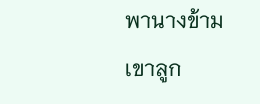พานางข้ามเขาลูก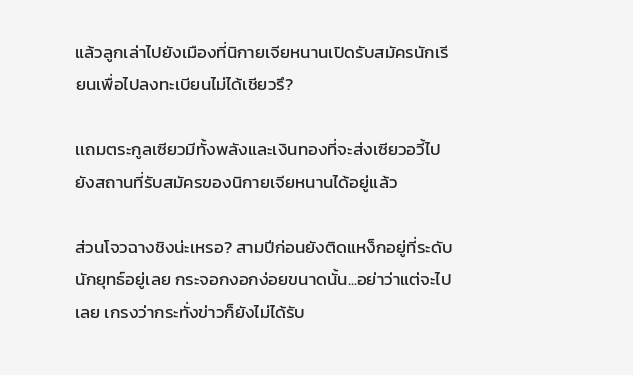แล้วลูกเล่าไปยังเมืองที่นิกายเจียหนานเปิดรับสมัครนักเรียนเพื่อไปลงทะเบียนไม่ได้เชียวรึ?

เเถมตระกูลเซียวมีทั้งพลังและเงินทองที่จะส่งเซียวอวี้ไปยังสถานที่รับสมัครของนิกายเจียหนานได้อยู่แล้ว

ส่วนโจวฉางชิงน่ะเหรอ? สามปีก่อนยังติดแหง็กอยู่ที่ระดับนักยุทธ์อยู่เลย กระจอกงอกง่อยขนาดนั้น...อย่าว่าแต่จะไปเลย เกรงว่ากระทั่งข่าวก็ยังไม่ได้รับ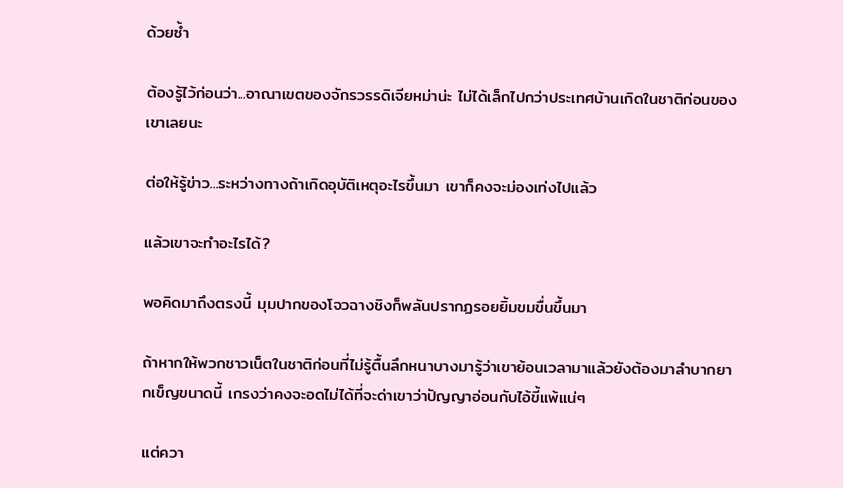ด้วยซ้ำ

ต้องรู้ไว้ก่อนว่า...อาณาเขตของจักรวรรดิเจียหม่าน่ะ ไม่ได้เล็กไปกว่าประเทศบ้านเกิดในชาติก่อนของเขาเลยนะ

ต่อให้รู้ข่าว...ระหว่างทางถ้าเกิดอุบัติเหตุอะไรขึ้นมา เขาก็คงจะม่องเท่งไปแล้ว

แล้วเขาจะทำอะไรได้?

พอคิดมาถึงตรงนี้ มุมปากของโจวฉางชิงก็พลันปรากฏรอยยิ้มขมขื่นขึ้นมา

ถ้าหากให้พวกชาวเน็ตในชาติก่อนที่ไม่รู้ตื้นลึกหนาบางมารู้ว่าเขาย้อนเวลามาแล้วยังต้องมาลำบากยากเข็ญขนาดนี้ เกรงว่าคงจะอดไม่ได้ที่จะด่าเขาว่าปัญญาอ่อนกับไอ้ขี้แพ้แน่ๆ

แต่ควา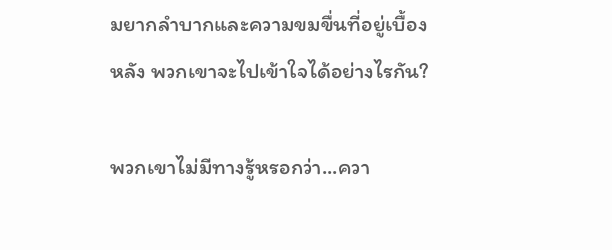มยากลำบากและความขมขื่นที่อยู่เบื้องหลัง พวกเขาจะไปเข้าใจได้อย่างไรกัน?

พวกเขาไม่มีทางรู้หรอกว่า...ควา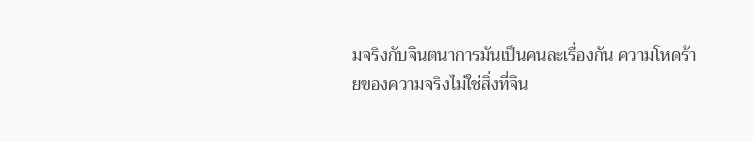มจริงกับจินตนาการมันเป็นคนละเรื่องกัน ความโหดร้ายของความจริงไม่ใช่สิ่งที่จิน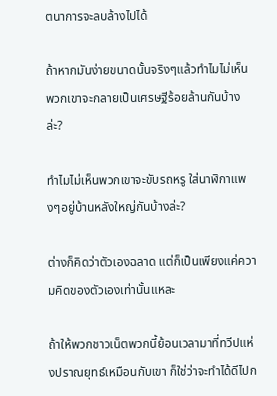ตนาการจะลบล้างไปได้

ถ้าหากมันง่ายขนาดนั้นจริงๆแล้วทำไมไม่เห็นพวกเขาจะกลายเป็นเศรษฐีร้อยล้านกันบ้างล่ะ?

ทำไมไม่เห็นพวกเขาจะขับรถหรู ใส่นาฬิกาแพงๆอยู่บ้านหลังใหญ่กันบ้างล่ะ?

ต่างก็คิดว่าตัวเองฉลาด แต่ก็เป็นเพียงแค่ความคิดของตัวเองเท่านั้นแหละ

ถ้าให้พวกชาวเน็ตพวกนี้ย้อนเวลามาที่ทวีปแห่งปราณยุทธ์เหมือนกับเขา ก็ใช่ว่าจะทำได้ดีไปก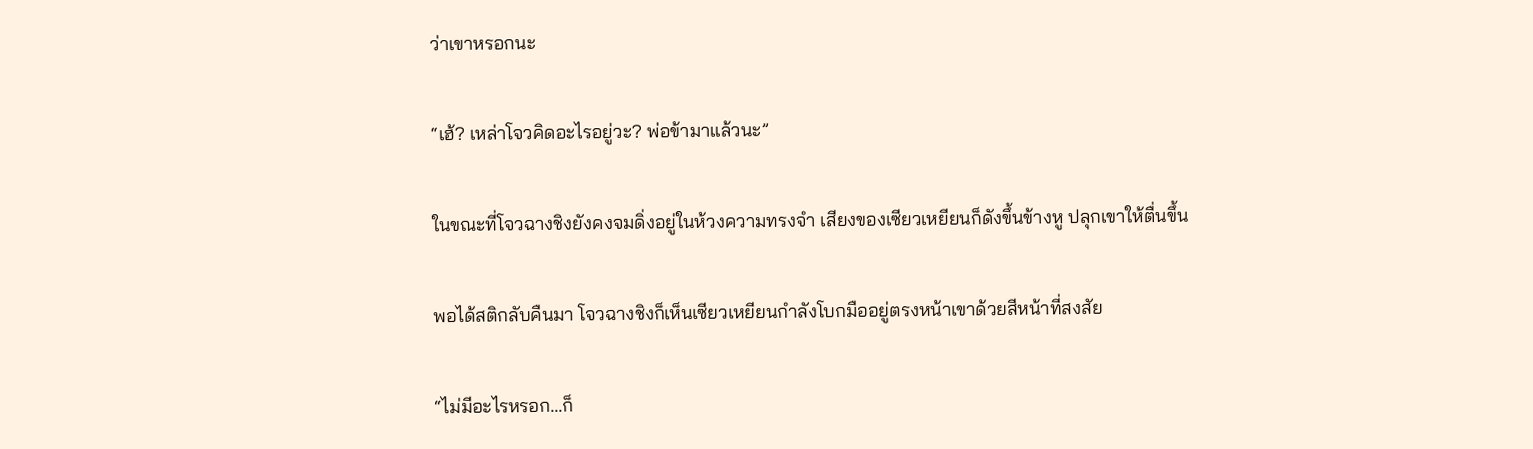ว่าเขาหรอกนะ

“เฮ้? เหล่าโจวคิดอะไรอยู่วะ? พ่อข้ามาแล้วนะ”

ในขณะที่โจวฉางชิงยังคงจมดิ่งอยู่ในห้วงความทรงจำ เสียงของเซียวเหยียนก็ดังขึ้นข้างหู ปลุกเขาให้ตื่นขึ้น

พอได้สติกลับคืนมา โจวฉางชิงก็เห็นเซียวเหยียนกำลังโบกมืออยู่ตรงหน้าเขาด้วยสีหน้าที่สงสัย

“ไม่มีอะไรหรอก...ก็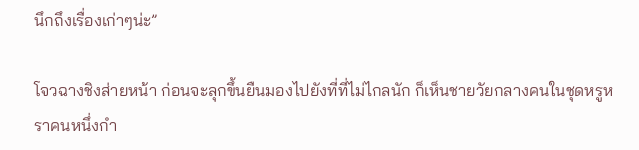นึกถึงเรื่องเก่าๆน่ะ”

โจวฉางชิงส่ายหน้า ก่อนจะลุกขึ้นยืนมองไปยังที่ที่ไม่ไกลนัก ก็เห็นชายวัยกลางคนในชุดหรูหราคนหนึ่งกำ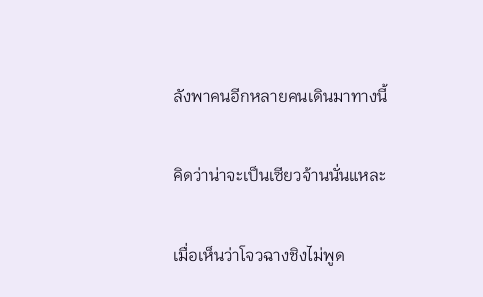ลังพาคนอีกหลายคนเดินมาทางนี้

คิดว่าน่าจะเป็นเซียวจ้านนั่นแหละ

เมื่อเห็นว่าโจวฉางชิงไม่พูด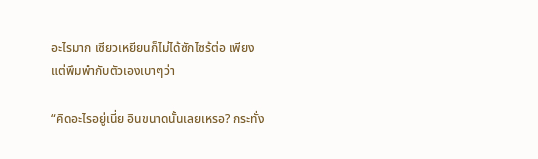อะไรมาก เซียวเหยียนก็ไม่ได้ซักไซร้ต่อ เพียงแต่พึมพำกับตัวเองเบาๆว่า

“คิดอะไรอยู่เนี่ย อินขนาดนั้นเลยเหรอ? กระทั่ง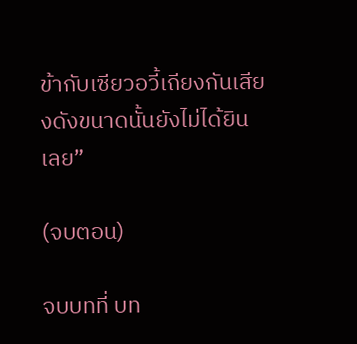ข้ากับเซียวอวี้เถียงกันเสียงดังขนาดนั้นยังไม่ได้ยินเลย”

(จบตอน)

จบบทที่ บท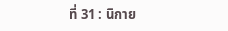ที่ 31 : นิกาย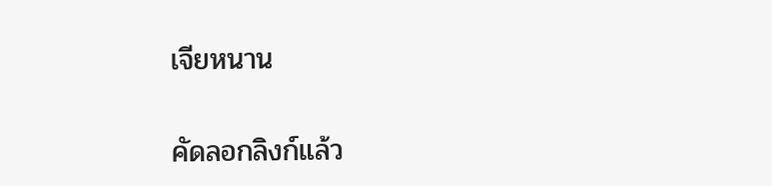เจียหนาน

คัดลอกลิงก์แล้ว